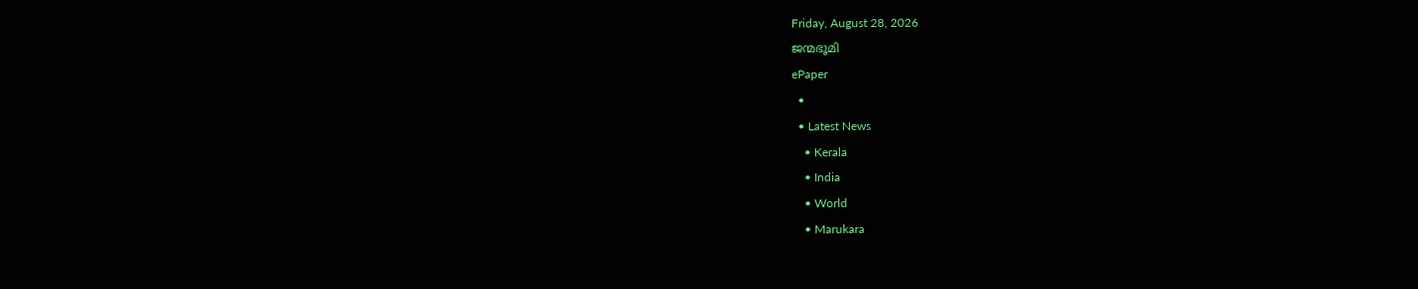Friday, August 28, 2026
ജന്മഭൂമി
ePaper
  •
  • Latest News
    • Kerala
    • India
    • World
    • Marukara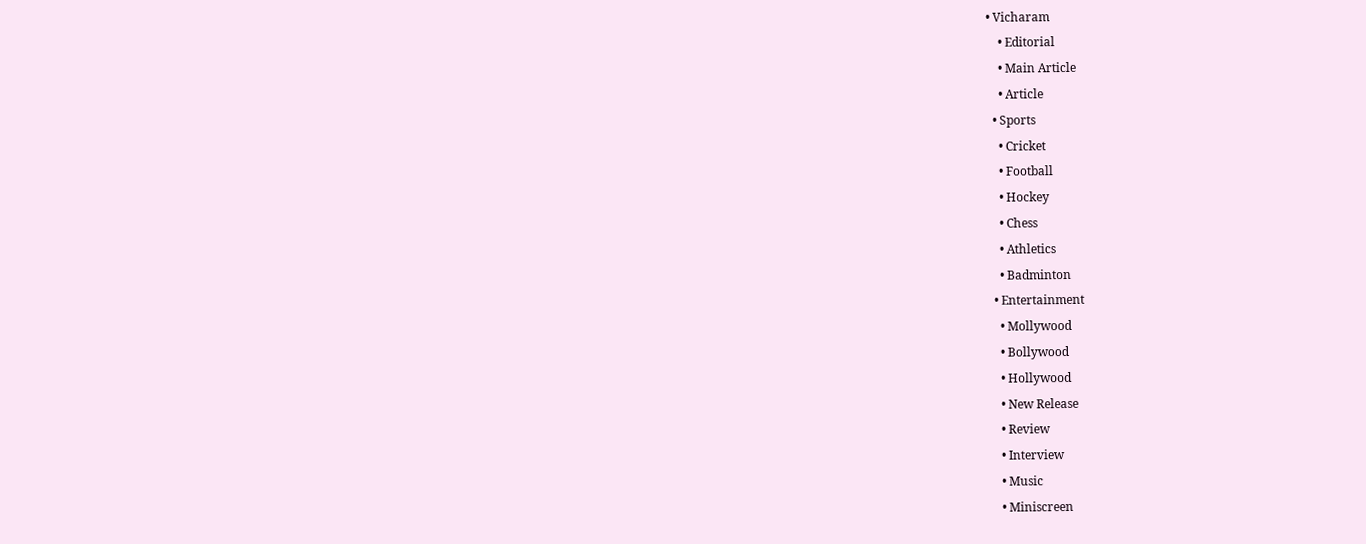• Vicharam
    • Editorial
    • Main Article
    • Article
  • Sports
    • Cricket
    • Football
    • Hockey
    • Chess
    • Athletics
    • Badminton
  • Entertainment
    • Mollywood
    • Bollywood
    • Hollywood
    • New Release
    • Review
    • Interview
    • Music
    • Miniscreen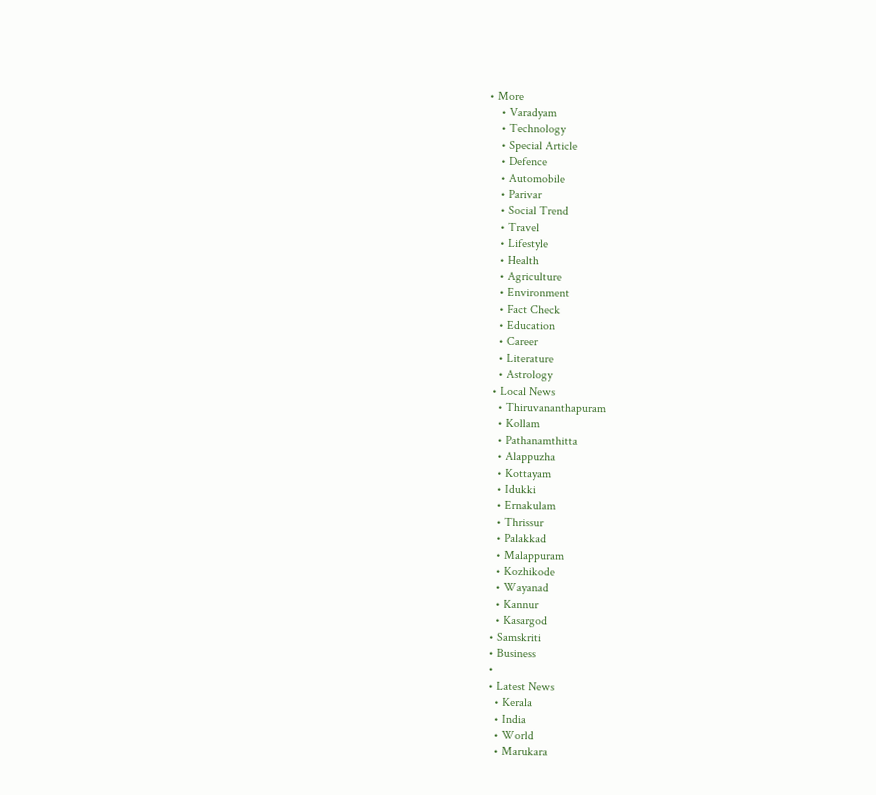• More
    • Varadyam
    • Technology
    • Special Article
    • Defence
    • Automobile
    • Parivar
    • Social Trend
    • Travel
    • Lifestyle
    • Health
    • Agriculture
    • Environment
    • Fact Check
    • Education
    • Career
    • Literature
    • Astrology
  • Local News
    • Thiruvananthapuram
    • Kollam
    • Pathanamthitta
    • Alappuzha
    • Kottayam
    • Idukki
    • Ernakulam
    • Thrissur
    • Palakkad
    • Malappuram
    • Kozhikode
    • Wayanad
    • Kannur
    • Kasargod
  • Samskriti
  • Business
  •
  • Latest News
    • Kerala
    • India
    • World
    • Marukara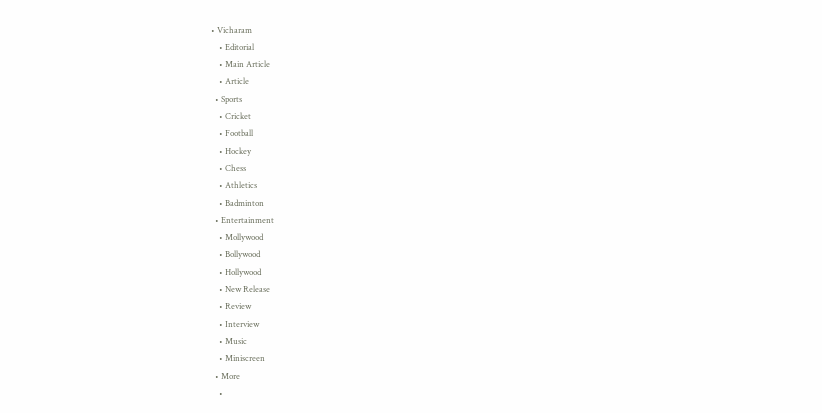• Vicharam
    • Editorial
    • Main Article
    • Article
  • Sports
    • Cricket
    • Football
    • Hockey
    • Chess
    • Athletics
    • Badminton
  • Entertainment
    • Mollywood
    • Bollywood
    • Hollywood
    • New Release
    • Review
    • Interview
    • Music
    • Miniscreen
  • More
    •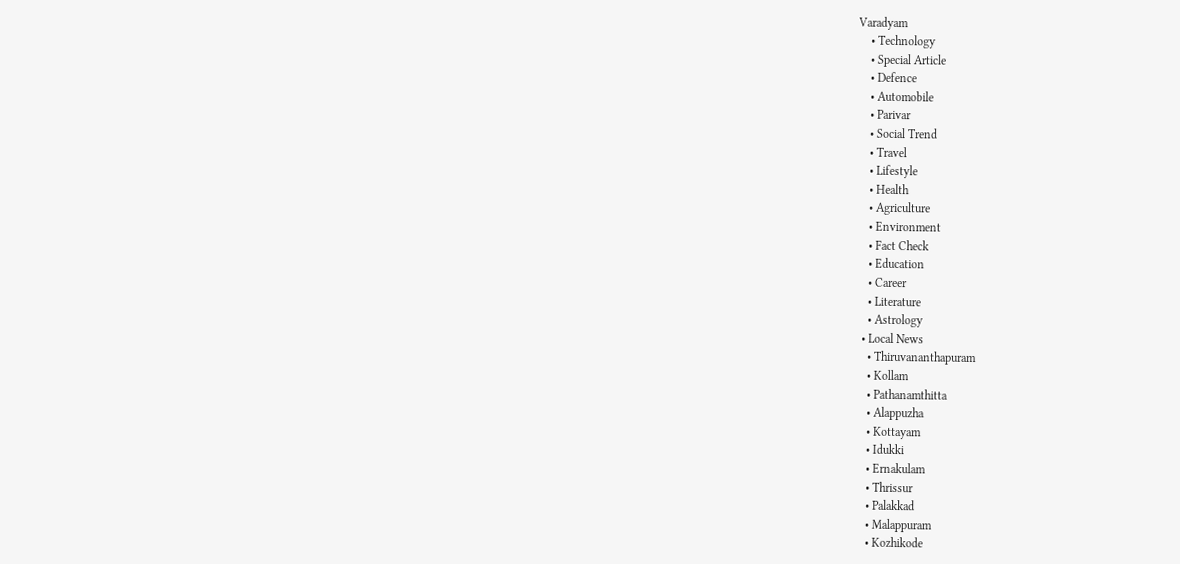Varadyam
    • Technology
    • Special Article
    • Defence
    • Automobile
    • Parivar
    • Social Trend
    • Travel
    • Lifestyle
    • Health
    • Agriculture
    • Environment
    • Fact Check
    • Education
    • Career
    • Literature
    • Astrology
  • Local News
    • Thiruvananthapuram
    • Kollam
    • Pathanamthitta
    • Alappuzha
    • Kottayam
    • Idukki
    • Ernakulam
    • Thrissur
    • Palakkad
    • Malappuram
    • Kozhikode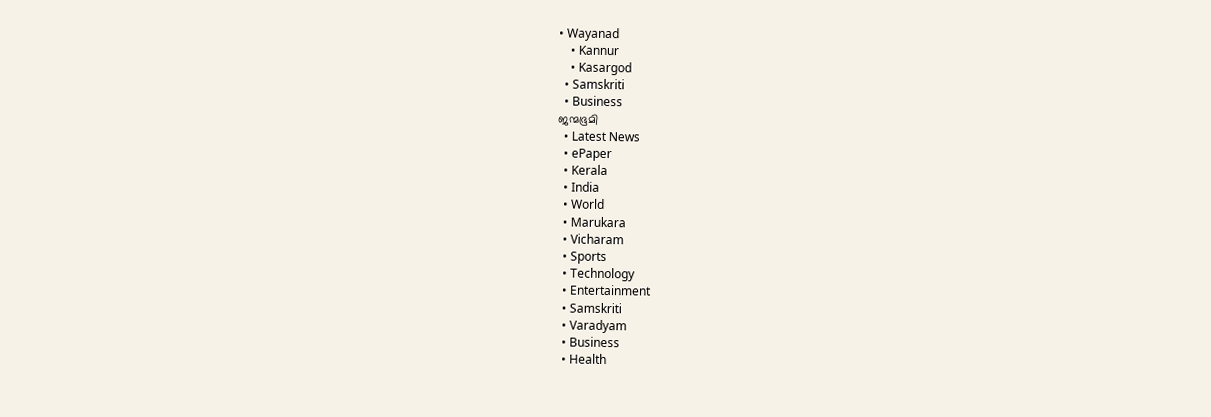• Wayanad
    • Kannur
    • Kasargod
  • Samskriti
  • Business
ജന്മഭൂമി
  • Latest News
  • ePaper
  • Kerala
  • India
  • World
  • Marukara
  • Vicharam
  • Sports
  • Technology
  • Entertainment
  • Samskriti
  • Varadyam
  • Business
  • Health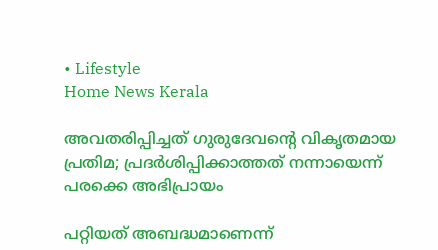• Lifestyle
Home News Kerala

അവതരിപ്പിച്ചത് ഗുരുദേവന്റെ വികൃതമായ പ്രതിമ; പ്രദര്‍ശിപ്പിക്കാത്തത് നന്നായെന്ന് പരക്കെ അഭിപ്രായം

പറ്റിയത് അബദ്ധമാണെന്ന്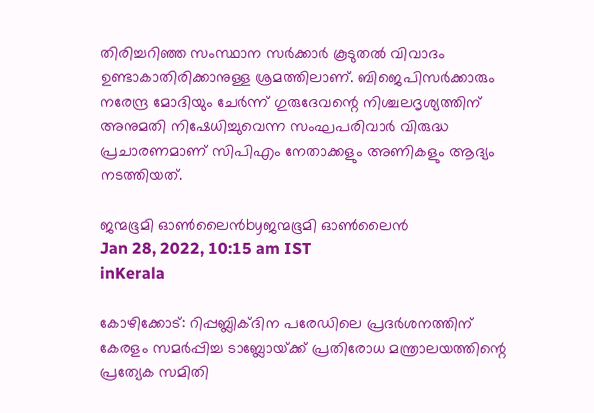തിരിച്ചറിഞ്ഞ സംസ്ഥാന സര്‍ക്കാര്‍ കൂടുതല്‍ വിവാദം ഉണ്ടാകാതിരിക്കാനുള്ള ശ്രമത്തിലാണ്. ബിജെപിസര്‍ക്കാരും നരേന്ദ്ര മോദിയും ചേര്‍ന്ന് ഗുരുദേവന്റെ നിശ്ചലദൃശ്യത്തിന് അനുമതി നിഷേധിച്ചുവെന്ന സംഘപരിവാര്‍ വിരുദ്ധ പ്രചാരണമാണ് സിപിഎം നേതാക്കളും അണികളും ആദ്യം നടത്തിയത്.

ജന്മഭൂമി ഓണ്‍ലൈന്‍byജന്മഭൂമി ഓണ്‍ലൈന്‍
Jan 28, 2022, 10:15 am IST
inKerala

കോഴിക്കോട്: റിപ്പബ്ലിക്ദിന പരേഡിലെ പ്രദര്‍ശനത്തിന് കേരളം സമര്‍പ്പിച്ച ടാബ്ലോയ്‌ക്ക് പ്രതിരോധ മന്ത്രാലയത്തിന്റെ പ്രത്യേക സമിതി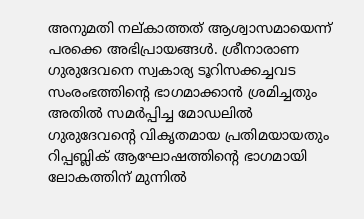അനുമതി നല്കാത്തത് ആശ്വാസമായെന്ന് പരക്കെ അഭിപ്രായങ്ങള്‍. ശ്രീനാരാണ ഗുരുദേവനെ സ്വകാര്യ ടൂറിസക്കച്ചവട സംരംഭത്തിന്റെ ഭാഗമാക്കാന്‍ ശ്രമിച്ചതും അതില്‍ സമര്‍പ്പിച്ച മോഡലില്‍ ഗുരുദേവന്റെ വികൃതമായ പ്രതിമയായതും റിപ്പബ്ലിക് ആഘോഷത്തിന്റെ ഭാഗമായി ലോകത്തിന് മുന്നില്‍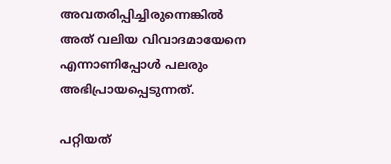അവതരിപ്പിച്ചിരുന്നെങ്കില്‍ അത് വലിയ വിവാദമായേനെ എന്നാണിപ്പോള്‍ പലരും അഭിപ്രായപ്പെടുന്നത്.

പറ്റിയത്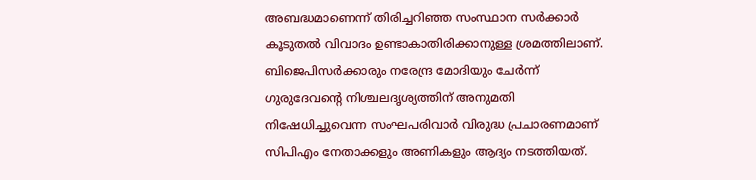അബദ്ധമാണെന്ന് തിരിച്ചറിഞ്ഞ സംസ്ഥാന സര്‍ക്കാര്‍ കൂടുതല്‍ വിവാദം ഉണ്ടാകാതിരിക്കാനുള്ള ശ്രമത്തിലാണ്. ബിജെപിസര്‍ക്കാരും നരേന്ദ്ര മോദിയും ചേര്‍ന്ന് ഗുരുദേവന്റെ നിശ്ചലദൃശ്യത്തിന് അനുമതി നിഷേധിച്ചുവെന്ന സംഘപരിവാര്‍ വിരുദ്ധ പ്രചാരണമാണ് സിപിഎം നേതാക്കളും അണികളും ആദ്യം നടത്തിയത്.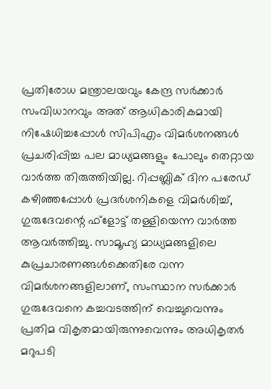പ്രതിരോധ മന്ത്രാലയവും കേന്ദ്ര സര്‍ക്കാര്‍ സംവിധാനവും അത് ആധികാരികമായി നിഷേധിച്ചപ്പോള്‍ സിപിഎം വിമര്‍ശനങ്ങള്‍ പ്രചരിപ്പിച്ച പല മാധ്യമങ്ങളും പോലും തെറ്റായ വാര്‍ത്ത തിരുത്തിയില്ല. റിപ്പബ്ലിക് ദിന പരേഡ് കഴിഞ്ഞപ്പോള്‍ പ്രദര്‍ശനികളെ വിമര്‍ശിച്ച്, ഗുരുദേവന്റെ ഫ്ളോട്ട് തള്ളിയെന്ന വാര്‍ത്ത ആവര്‍ത്തിച്ചു. സാമൂഹ്യ മാധ്യമങ്ങളിലെ കുപ്രചാരണങ്ങള്‍ക്കെതിരേ വന്ന വിമര്‍ശനങ്ങളിലാണ്, സംസ്ഥാന സര്‍ക്കാര്‍ ഗുരുദേവനെ കച്ചവടത്തിന് വെച്ചുവെന്നും പ്രതിമ വികൃതമായിരുന്നുവെന്നും അധികൃതര്‍ മറുപടി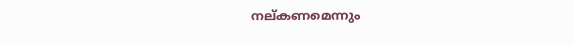നല്കണമെന്നും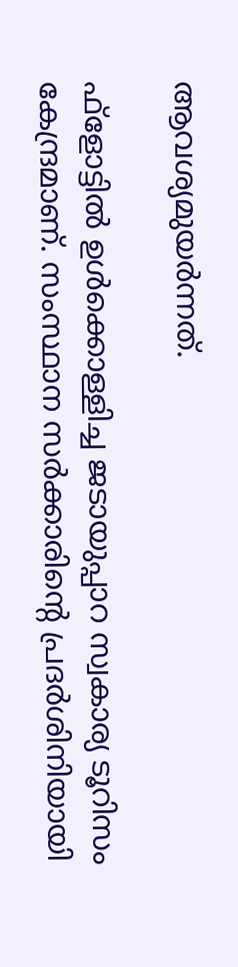ആവശ്യമുയര്‍ന്നത്.

ഫ്ളോട്ടില്‍ ഉള്‍ക്കൊള്ളിച്ച ജടായുപ്പാറ സ്വകാര്യ ടൂറിസം കേന്ദ്രമാണ്. സംസ്ഥാന സര്‍ക്കാരിന്റെ പ്രദര്‍ശിനിയായി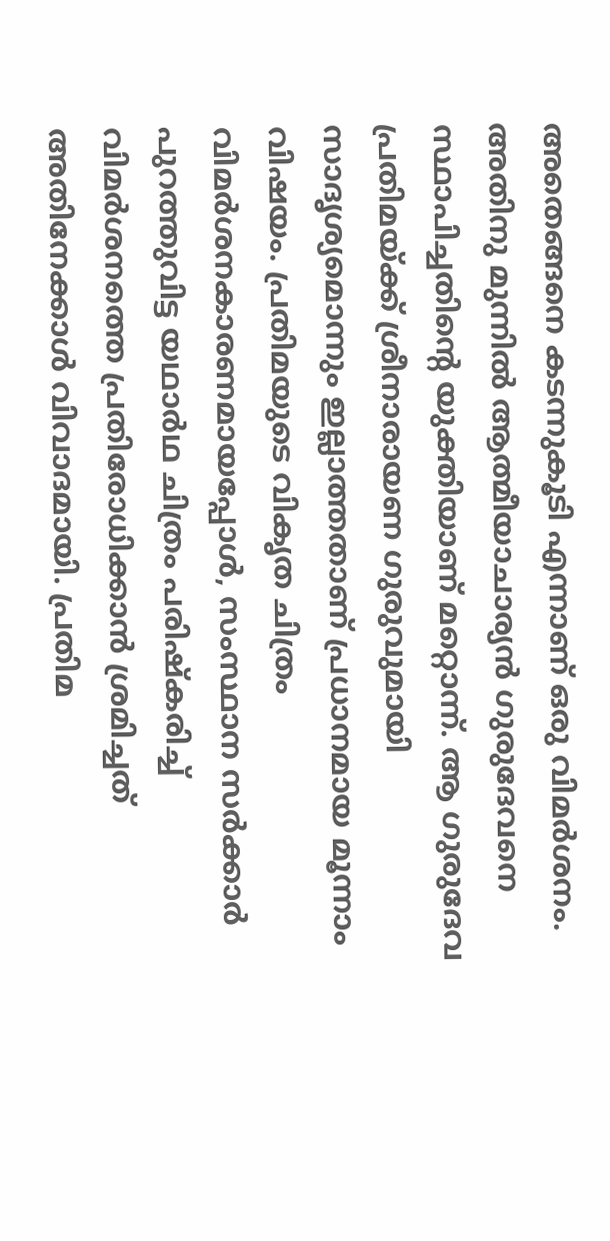അതെങ്ങനെ കടന്നുകൂടി എന്നാണ് ഒരു വിമര്‍ശനം. അതിനു മുന്നില്‍ ആത്മീയാചാര്യന്‍ ഗുരുദേവനെ സ്ഥാപിച്ചതിന്റെ യുക്തിയാണ് മറ്റൊന്ന്. ആ ഗുരുദേവ പ്രതിമയ്‌ക്ക് ശ്രീനാരായണ ഗുരുവുമായി സാദൃശ്യമൊന്നും ഇല്ലാത്തതാണ് പ്രധാനമായ മൂന്നാം വിഷയം. പ്രതിമയുടെ വികൃത ചിത്രം വിമര്‍ശനകാരണമായപ്പോള്‍, സംസ്ഥാന സര്‍ക്കാര്‍ പുറത്തുവിട്ട യഥാര്‍ഥ ചിത്രം പരിഷ്‌കരിച്ച് വിമര്‍ശനത്തെ പ്രതിരോധിക്കാന്‍ ശ്രമിച്ചത് അതിനേക്കാള്‍ വിവാദമായി. പ്രതിമ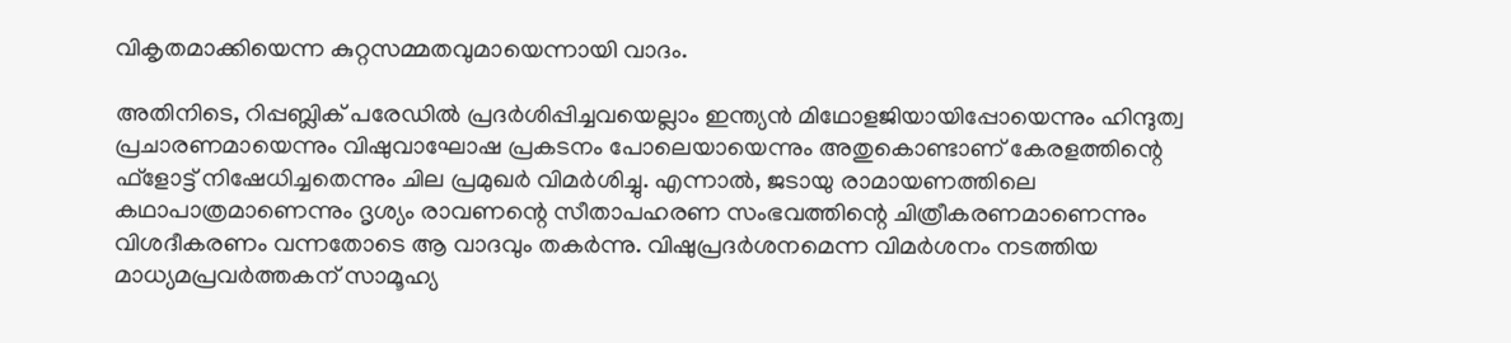വികൃതമാക്കിയെന്ന കുറ്റസമ്മതവുമായെന്നായി വാദം.

അതിനിടെ, റിപ്പബ്ലിക് പരേഡില്‍ പ്രദര്‍ശിപ്പിച്ചവയെല്ലാം ഇന്ത്യന്‍ മിഥോളജിയായിപ്പോയെന്നും ഹിന്ദുത്വ പ്രചാരണമായെന്നും വിഷുവാഘോഷ പ്രകടനം പോലെയായെന്നും അതുകൊണ്ടാണ് കേരളത്തിന്റെ ഫ്ളോട്ട് നിഷേധിച്ചതെന്നും ചില പ്രമുഖര്‍ വിമര്‍ശിച്ചു. എന്നാല്‍, ജടായു രാമായണത്തിലെ കഥാപാത്രമാണെന്നും ദൃശ്യം രാവണന്റെ സീതാപഹരണ സംഭവത്തിന്റെ ചിത്രീകരണമാണെന്നും വിശദീകരണം വന്നതോടെ ആ വാദവും തകര്‍ന്നു. വിഷുപ്രദര്‍ശനമെന്ന വിമര്‍ശനം നടത്തിയ മാധ്യമപ്രവര്‍ത്തകന് സാമൂഹ്യ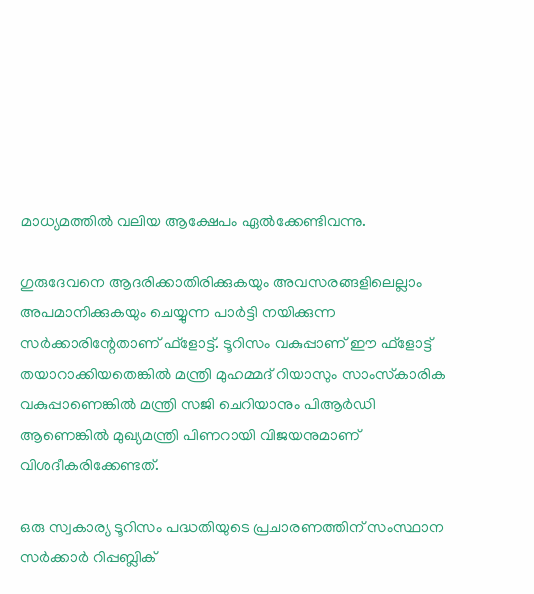മാധ്യമത്തില്‍ വലിയ ആക്ഷേപം ഏല്‍ക്കേണ്ടിവന്നു.

ഗുരുദേവനെ ആദരിക്കാതിരിക്കുകയും അവസരങ്ങളിലെല്ലാം അപമാനിക്കുകയും ചെയ്യുന്ന പാര്‍ട്ടി നയിക്കുന്ന സര്‍ക്കാരിന്റേതാണ് ഫ്‌ളോട്ട്. ടൂറിസം വകുപ്പാണ് ഈ ഫ്‌ളോട്ട് തയാറാക്കിയതെങ്കില്‍ മന്ത്രി മുഹമ്മദ് റിയാസും സാംസ്‌കാരിക വകുപ്പാണെങ്കില്‍ മന്ത്രി സജി ചെറിയാനും പിആര്‍ഡി ആണെങ്കില്‍ മുഖ്യമന്ത്രി പിണറായി വിജയനുമാണ് വിശദീകരിക്കേണ്ടത്.

ഒരു സ്വകാര്യ ടൂറിസം പദ്ധതിയുടെ പ്രചാരണത്തിന് സംസ്ഥാന സര്‍ക്കാര്‍ റിപ്പബ്ലിക്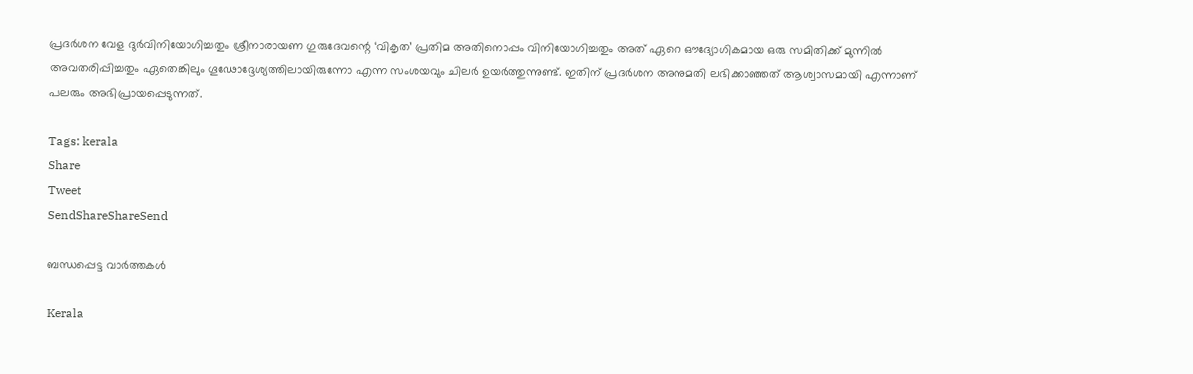പ്രദര്‍ശന വേള ദുര്‍വിനിയോഗിച്ചതും ശ്രീനാരായണ ഗുരുദേവന്റെ ‘വികൃത’ പ്രതിമ അതിനൊപ്പം വിനിയോഗിച്ചതും അത് ഏറെ ഔദ്യോഗികമായ ഒരു സമിതിക്ക് മുന്നില്‍ അവതരിപ്പിച്ചതും ഏതെങ്കിലും ഗൂഢോദ്ദേശ്യത്തിലായിരുന്നോ എന്ന സംശയവും ചിലര്‍ ഉയര്‍ത്തുന്നുണ്ട്. ഇതിന് പ്രദര്‍ശന അനുമതി ലഭിക്കാഞ്ഞത് ആശ്വാസമായി എന്നാണ് പലരും അഭിപ്രായപ്പെടുന്നത്.

Tags: kerala
Share
Tweet
SendShareShareSend

ബന്ധപ്പെട്ട വാര്‍ത്തകള്‍

Kerala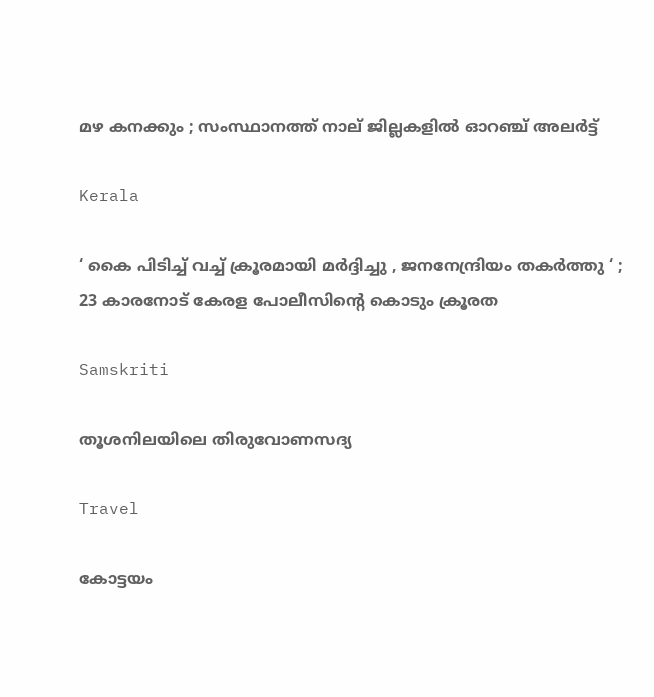മഴ കനക്കും ; സംസ്ഥാനത്ത് നാല് ജില്ലകളില്‍ ഓറഞ്ച് അലര്‍ട്ട്

Kerala

‘ കൈ പിടിച്ച് വച്ച് ക്രൂരമായി മർദ്ദിച്ചു , ജനനേന്ദ്രിയം തകർത്തു ‘ ; 23 കാരനോട് കേരള പോലീസിന്റെ കൊടും ക്രൂരത

Samskriti

തൂശനിലയിലെ തിരുവോണസദ്യ

Travel

കോട്ടയം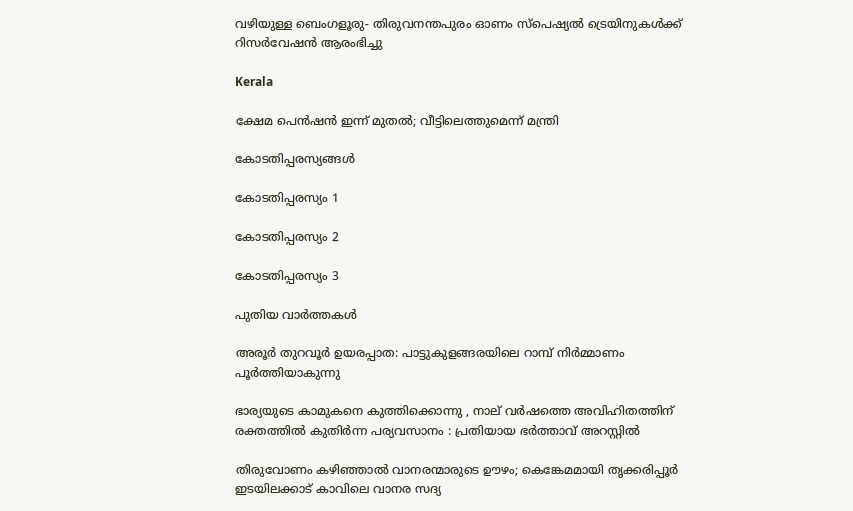വഴിയുള്ള ബെംഗളൂരു- തിരുവനന്തപുരം ഓണം സ്‌പെഷ്യല്‍ ട്രെയിനുകള്‍ക്ക് റിസര്‍വേഷന്‍ ആരംഭിച്ചു

Kerala

ക്ഷേമ പെന്‍ഷന്‍ ഇന്ന് മുതല്‍; വീട്ടിലെത്തുമെന്ന് മന്ത്രി

കോടതിപ്പരസ്യങ്ങള്‍

കോടതിപ്പരസ്യം 1

കോടതിപ്പരസ്യം 2

കോടതിപ്പരസ്യം 3

പുതിയ വാര്‍ത്തകള്‍

അരൂര്‍ തുറവൂര്‍ ഉയരപ്പാത: പാട്ടുകുളങ്ങരയിലെ റാമ്പ് നിര്‍മ്മാണം പൂര്‍ത്തിയാകുന്നു

ഭാര്യയുടെ കാമുകനെ കുത്തിക്കൊന്നു , നാല് വർഷത്തെ അവിഹിതത്തിന് രക്തത്തിൽ കുതിർന്ന പര്യവസാനം : പ്രതിയായ ഭർത്താവ് അറസ്റ്റിൽ

തിരുവോണം കഴിഞ്ഞാല്‍ വാനരന്മാരുടെ ഊഴം; കെങ്കേമമായി തൃക്കരിപ്പൂര്‍ ഇടയിലക്കാട് കാവിലെ വാനര സദ്യ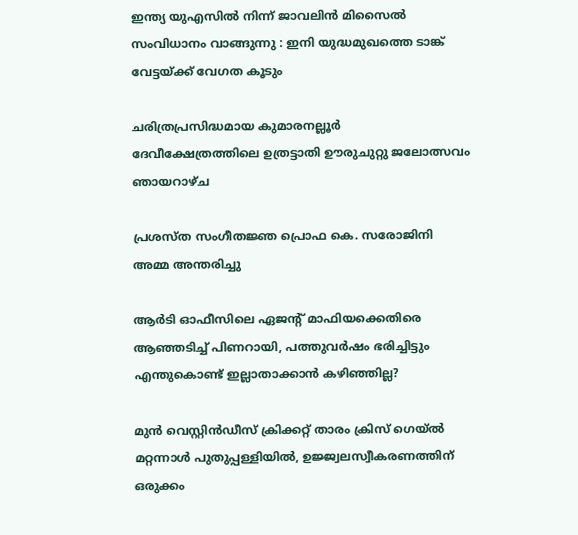ഇന്ത്യ യുഎസിൽ നിന്ന് ജാവലിൻ മിസൈൽ സംവിധാനം വാങ്ങുന്നു : ഇനി യുദ്ധമുഖത്തെ ടാങ്ക് വേട്ടയ്‌ക്ക് വേഗത കൂടും

ചരിത്രപ്രസിദ്ധമായ കുമാരനല്ലൂര്‍ ദേവീക്ഷേത്രത്തിലെ ഉത്രട്ടാതി ഊരുചുറ്റു ജലോത്സവം ഞായറാഴ്ച

പ്രശസ്ത സംഗീതജ്ഞ പ്രൊഫ കെ. സരോജിനി അമ്മ അന്തരിച്ചു

ആര്‍ടി ഓഫീസിലെ ഏജന്റ് മാഫിയക്കെതിരെ ആഞ്ഞടിച്ച് പിണറായി, പത്തുവര്‍ഷം ഭരിച്ചിട്ടും എന്തുകൊണ്ട് ഇല്ലാതാക്കാന്‍ കഴിഞ്ഞില്ല?

മുന്‍ വെസ്റ്റിന്‍ഡീസ് ക്രിക്കറ്റ് താരം ക്രിസ് ഗെയ്ല്‍ മറ്റന്നാള്‍ പുതുപ്പള്ളിയില്‍, ഉജ്ജ്വലസ്വീകരണത്തിന് ഒരുക്കം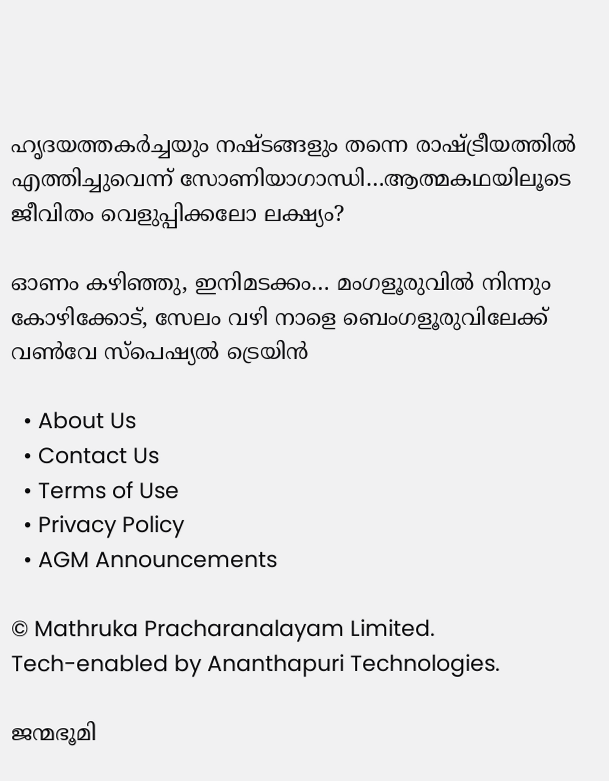ഹൃദയത്തകര്‍ച്ചയും നഷ്ടങ്ങളും തന്നെ രാഷ്‌ട്രീയത്തില്‍ എത്തിച്ചുവെന്ന് സോണിയാഗാന്ധി…ആത്മകഥയിലൂടെ ജീവിതം വെളുപ്പിക്കലോ ലക്ഷ്യം?

ഓണം കഴിഞ്ഞു, ഇനിമടക്കം… മംഗളൂരുവില്‍ നിന്നും കോഴിക്കോട്, സേലം വഴി നാളെ ബെംഗളൂരുവിലേക്ക് വൺവേ സ്പെഷ്യൽ ട്രെയിൻ

  • About Us
  • Contact Us
  • Terms of Use
  • Privacy Policy
  • AGM Announcements

© Mathruka Pracharanalayam Limited.
Tech-enabled by Ananthapuri Technologies.

ജന്മഭൂമി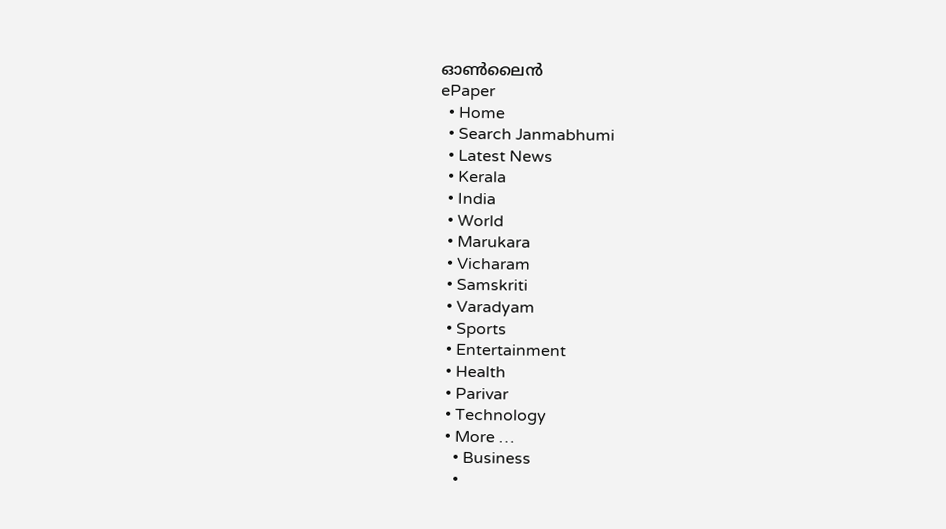ഓണ്‍ലൈന്‍
ePaper
  • Home
  • Search Janmabhumi
  • Latest News
  • Kerala
  • India
  • World
  • Marukara
  • Vicharam
  • Samskriti
  • Varadyam
  • Sports
  • Entertainment
  • Health
  • Parivar
  • Technology
  • More …
    • Business
    •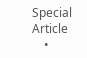Special Article
    •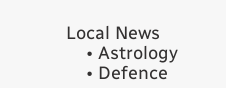Local News
    • Astrology
    • Defence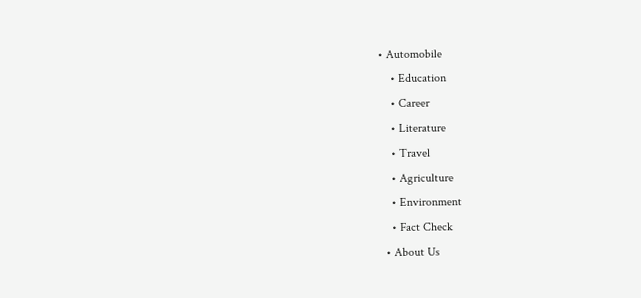• Automobile
    • Education
    • Career
    • Literature
    • Travel
    • Agriculture
    • Environment
    • Fact Check
  • About Us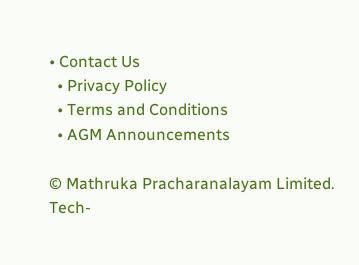• Contact Us
  • Privacy Policy
  • Terms and Conditions
  • AGM Announcements

© Mathruka Pracharanalayam Limited.
Tech-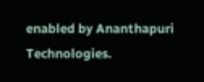enabled by Ananthapuri Technologies.